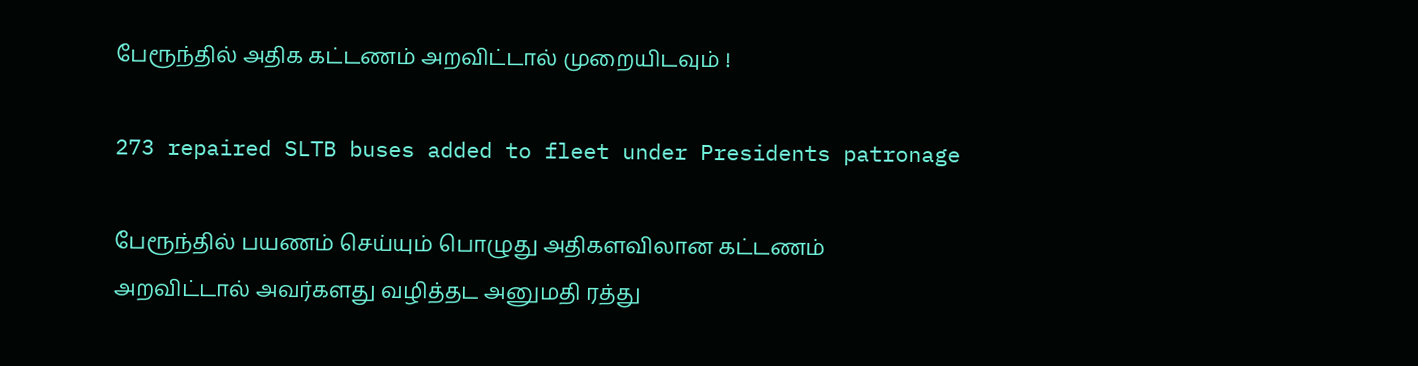பேரூந்தில் அதிக கட்டணம் அறவிட்டால் முறையிடவும் !

273 repaired SLTB buses added to fleet under Presidents patronage

பேரூந்தில் பயணம் செய்யும் பொழுது அதிகளவிலான கட்டணம் அறவிட்டால் அவர்களது வழித்தட அனுமதி ரத்து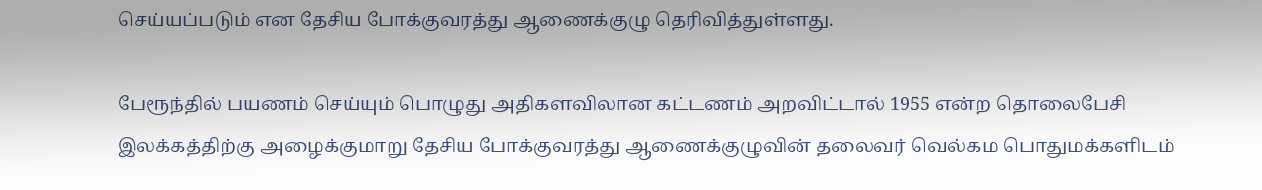செய்யப்படும் என தேசிய போக்குவரத்து ஆணைக்குழு தெரிவித்துள்ளது.

பேரூந்தில் பயணம் செய்யும் பொழுது அதிகளவிலான கட்டணம் அறவிட்டால் 1955 என்ற தொலைபேசி இலக்கத்திற்கு அழைக்குமாறு தேசிய போக்குவரத்து ஆணைக்குழுவின் தலைவர் வெல்கம பொதுமக்களிடம்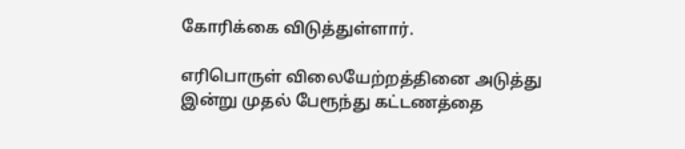கோரிக்கை விடுத்துள்ளார்.

எரிபொருள் விலையேற்றத்தினை அடுத்து இன்று முதல் பேரூந்து கட்டணத்தை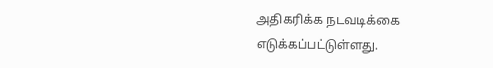அதிகரிக்க நடவடிக்கை எடுக்கப்பட்டுள்ளது.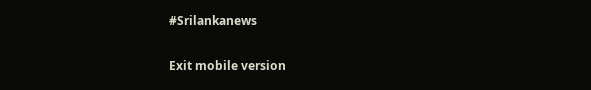#Srilankanews

Exit mobile version